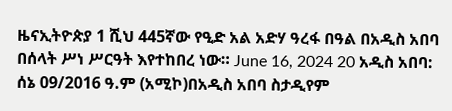ዜናኢትዮጵያ 1 ሺህ 445ኛው የዒድ አል አድሃ ዓረፋ በዓል በአዲስ አበባ በሰላት ሥነ ሥርዓት እየተከበረ ነው። June 16, 2024 20 አዲስ አበባ: ሰኔ 09/2016 ዓ.ም (አሚኮ)በአዲስ አበባ ስታዲየም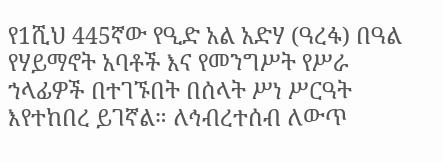የ1ሺህ 445ኛው የዒድ አል አድሃ (ዓረፋ) በዓል የሃይማኖት አባቶች እና የመንግሥት የሥራ ኀላፊዎች በተገኙበት በሰላት ሥነ ሥርዓት እየተከበረ ይገኛል። ለኅብረተሰብ ለውጥ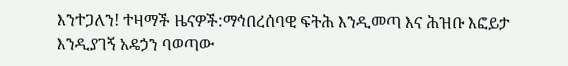እንተጋለን! ተዛማች ዜናዎች:ማኅበረሰባዊ ፍትሕ እንዲመጣ እና ሕዝቡ እፎይታ እንዲያገኝ አዴኃን ባወጣው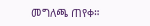መግለጫ ጠየቀ።